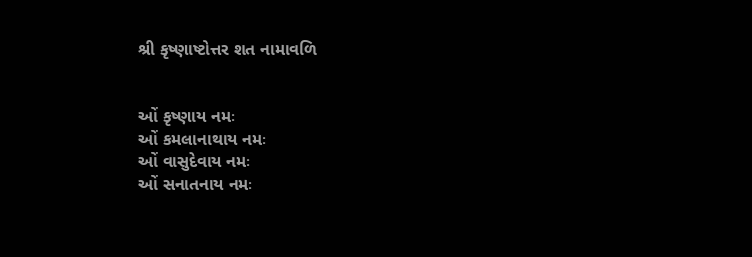શ્રી કૃષ્ણાષ્ટોત્તર શત નામાવળિ


ઓં કૃષ્ણાય નમઃ
ઓં કમલાનાથાય નમઃ
ઓં વાસુદેવાય નમઃ
ઓં સનાતનાય નમઃ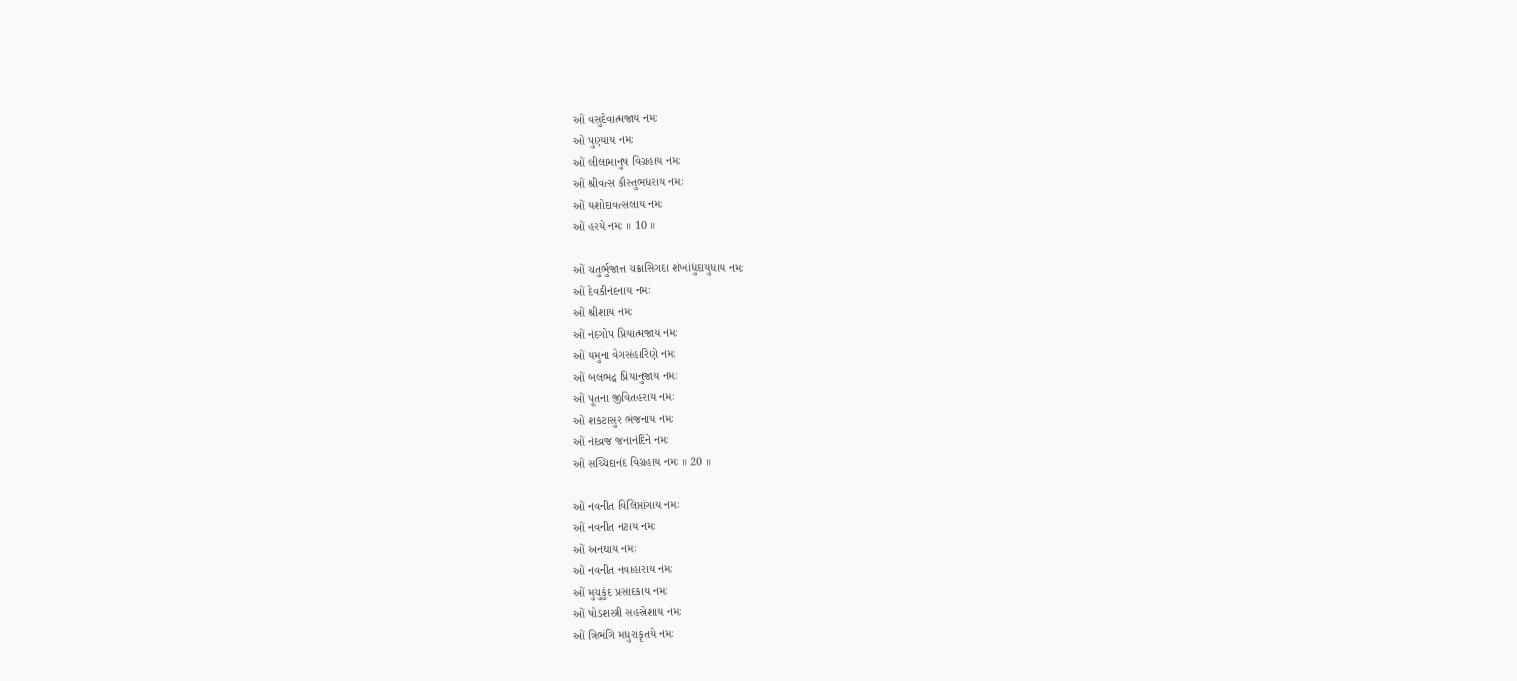ઓં વસુદેવાત્મજાય નમઃ
ઓં પુણ્યાય નમઃ
ઓં લીલામાનુષ વિગ્રહાય નમઃ
ઓં શ્રીવત્સ કૌસ્તુભધરાય નમઃ
ઓં યશોદાવત્સલાય નમઃ
ઓં હરયે નમઃ ॥ 10 ॥

ઓં ચતુર્ભુજાત્ત ચક્રાસિગદા શંખાંદ્યુદાયુધાય નમઃ
ઓં દેવકીનંદનાય નમઃ
ઓં શ્રીશાય નમઃ
ઓં નંદગોપ પ્રિયાત્મજાય નમઃ
ઓં યમુના વેગસંહારિણે નમઃ
ઓં બલભદ્ર પ્રિયાનુજાય નમઃ
ઓં પૂતના જીવિતહરાય નમઃ
ઓં શકટાસુર ભંજનાય નમઃ
ઓં નંદવ્રજ જનાનંદિને નમઃ
ઓં સચ્ચિદાનંદ વિગ્રહાય નમઃ ॥ 20 ॥

ઓં નવનીત વિલિપ્તાંગાય નમઃ
ઓં નવનીત નટાય નમઃ
ઓં અનઘાય નમઃ
ઓં નવનીત નવાહારાય નમઃ
ઓં મુચુકુંદ પ્રસાદકાય નમઃ
ઓં ષોડશસ્ત્રી સહસ્રેશાય નમઃ
ઓં ત્રિભંગિ મધુરાકૃતયે નમઃ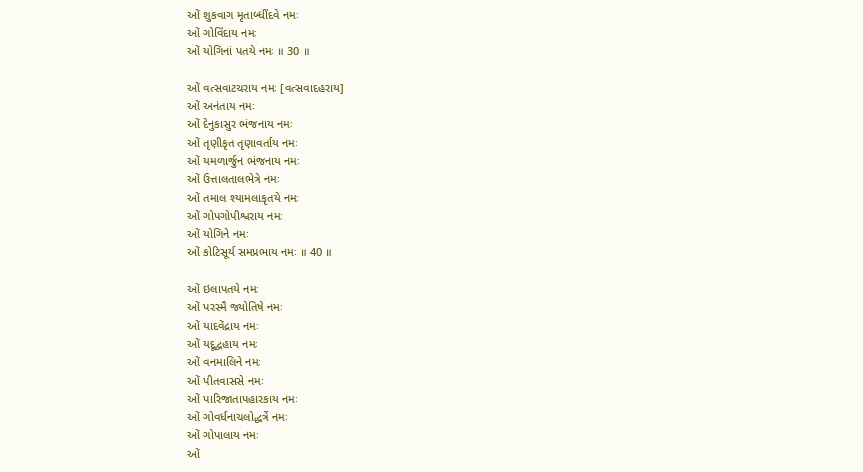ઓં શુકવાગ મૃતાબ્ધીંદવે નમઃ
ઓં ગોવિંદાય નમઃ
ઓં યોગિનાં પતયે નમઃ ॥ 30 ॥

ઓં વત્સવાટચરાય નમઃ [વત્સવાદહરાય]
ઓં અનંતાય નમઃ
ઓં દેનુકાસુર ભંજનાય નમઃ
ઓં તૃણીકૃત તૃણાવર્તાય નમઃ
ઓં યમળાર્જુન ભંજનાય નમઃ
ઓં ઉત્તાલતાલભેત્રે નમઃ
ઓં તમાલ શ્યામલાકૃતયે નમઃ
ઓં ગોપગોપીશ્વરાય નમઃ
ઓં યોગિને નમઃ
ઓં કોટિસૂર્ય સમપ્રભાય નમઃ ॥ 40 ॥

ઓં ઇલાપતયે નમઃ
ઓં પરસ્મૈ જ્યોતિષે નમઃ
ઓં યાદવેંદ્રાય નમઃ
ઓં યદૂદ્વહાય નમઃ
ઓં વનમાલિને નમઃ
ઓં પીતવાસસે નમઃ
ઓં પારિજાતાપહારકાય નમઃ
ઓં ગોવર્ધનાચલોદ્ધર્ત્રે નમઃ
ઓં ગોપાલાય નમઃ
ઓં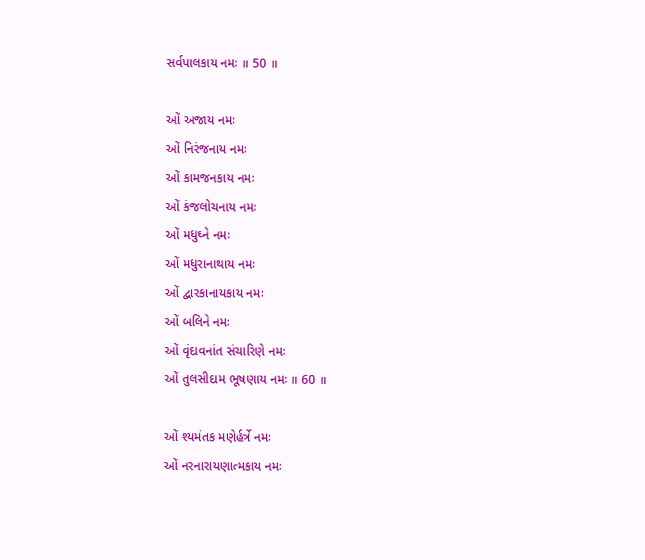સર્વપાલકાય નમઃ ॥ 50 ॥

ઓં અજાય નમઃ
ઓં નિરંજનાય નમઃ
ઓં કામજનકાય નમઃ
ઓં કંજલોચનાય નમઃ
ઓં મધુઘ્ને નમઃ
ઓં મધુરાનાથાય નમઃ
ઓં દ્વારકાનાયકાય નમઃ
ઓં બલિને નમઃ
ઓં વૃંદાવનાંત સંચારિણે નમઃ
ઓં તુલસીદામ ભૂષણાય નમઃ ॥ 60 ॥

ઓં શ્યમંતક મણેર્હર્ત્રે નમઃ
ઓં નરનારાયણાત્મકાય નમઃ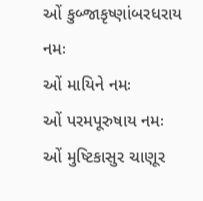ઓં કુબ્જાકૃષ્ણાંબરધરાય નમઃ
ઓં માયિને નમઃ
ઓં પરમપૂરુષાય નમઃ
ઓં મુષ્ટિકાસુર ચાણૂર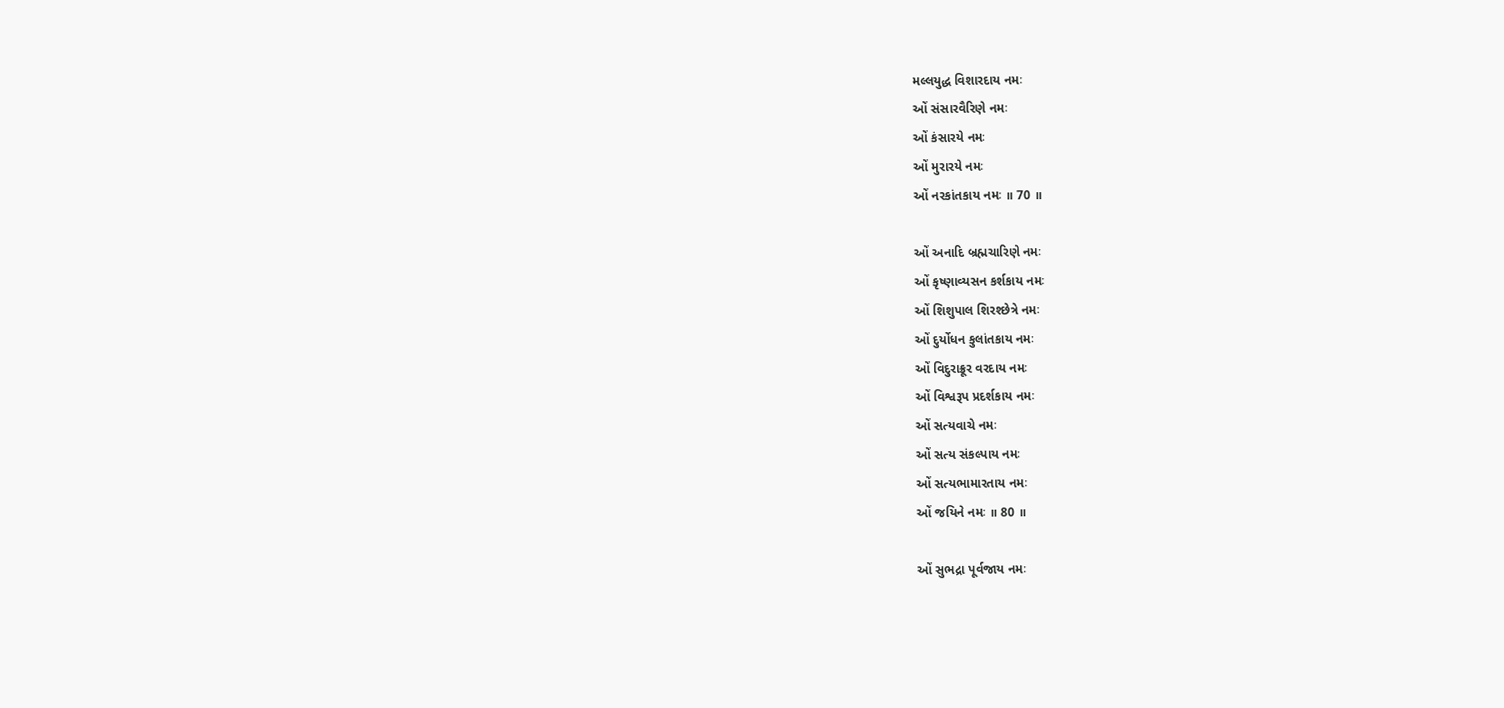મલ્લયુદ્ધ વિશારદાય નમઃ
ઓં સંસારવૈરિણે નમઃ
ઓં કંસારયે નમઃ
ઓં મુરારયે નમઃ
ઓં નરકાંતકાય નમઃ ॥ 70 ॥

ઓં અનાદિ બ્રહ્મચારિણે નમઃ
ઓં કૃષ્ણાવ્યસન કર્શકાય નમઃ
ઓં શિશુપાલ શિરશ્છેત્રે નમઃ
ઓં દુર્યોધન કુલાંતકાય નમઃ
ઓં વિદુરાક્રૂર વરદાય નમઃ
ઓં વિશ્વરૂપ પ્રદર્શકાય નમઃ
ઓં સત્યવાચે નમઃ
ઓં સત્ય સંકલ્પાય નમઃ
ઓં સત્યભામારતાય નમઃ
ઓં જયિને નમઃ ॥ 80 ॥

ઓં સુભદ્રા પૂર્વજાય નમઃ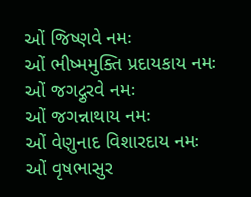ઓં જિષ્ણવે નમઃ
ઓં ભીષ્મમુક્તિ પ્રદાયકાય નમઃ
ઓં જગદ્ગુરવે નમઃ
ઓં જગન્નાથાય નમઃ
ઓં વેણુનાદ વિશારદાય નમઃ
ઓં વૃષભાસુર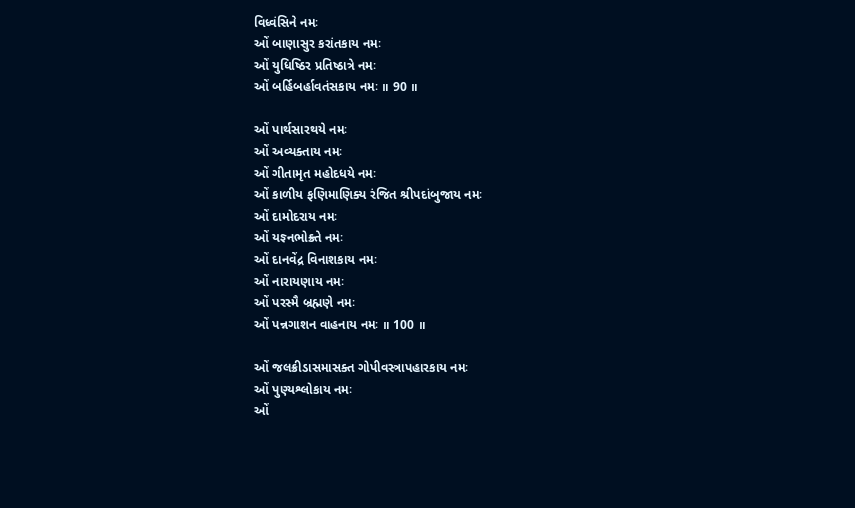વિધ્વંસિને નમઃ
ઓં બાણાસુર કરાંતકાય નમઃ
ઓં યુધિષ્ઠિર પ્રતિષ્ઠાત્રે નમઃ
ઓં બર્હિબર્હાવતંસકાય નમઃ ॥ 90 ॥

ઓં પાર્થસારથયે નમઃ
ઓં અવ્યક્તાય નમઃ
ઓં ગીતામૃત મહોદધયે નમઃ
ઓં કાળીય ફણિમાણિક્ય રંજિત શ્રીપદાંબુજાય નમઃ
ઓં દામોદરાય નમઃ
ઓં યજ્ઞ્નભોક્ર્તે નમઃ
ઓં દાનવેંદ્ર વિનાશકાય નમઃ
ઓં નારાયણાય નમઃ
ઓં પરસ્મૈ બ્રહ્મણે નમઃ
ઓં પન્નગાશન વાહનાય નમઃ ॥ 100 ॥

ઓં જલક્રીડાસમાસક્ત ગોપીવસ્ત્રાપહારકાય નમઃ
ઓં પુણ્યશ્લોકાય નમઃ
ઓં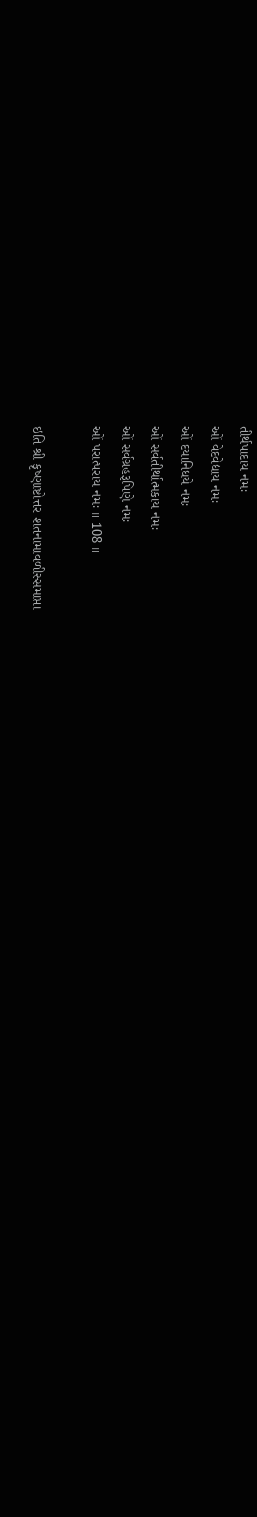તીર્થપાદાય નમઃ
ઓં વેદવેદ્યાય નમઃ
ઓં દયાનિધયે નમઃ
ઓં સર્વતીર્થાત્મકાય નમઃ
ઓં સર્વગ્રહરૂપિણે નમઃ
ઓં પરાત્પરાય નમઃ ॥ 108 ॥

ઇતિ શ્રી કૃષ્ણાષ્ટોત્તર શતનામાવળીસ્સમાપ્તા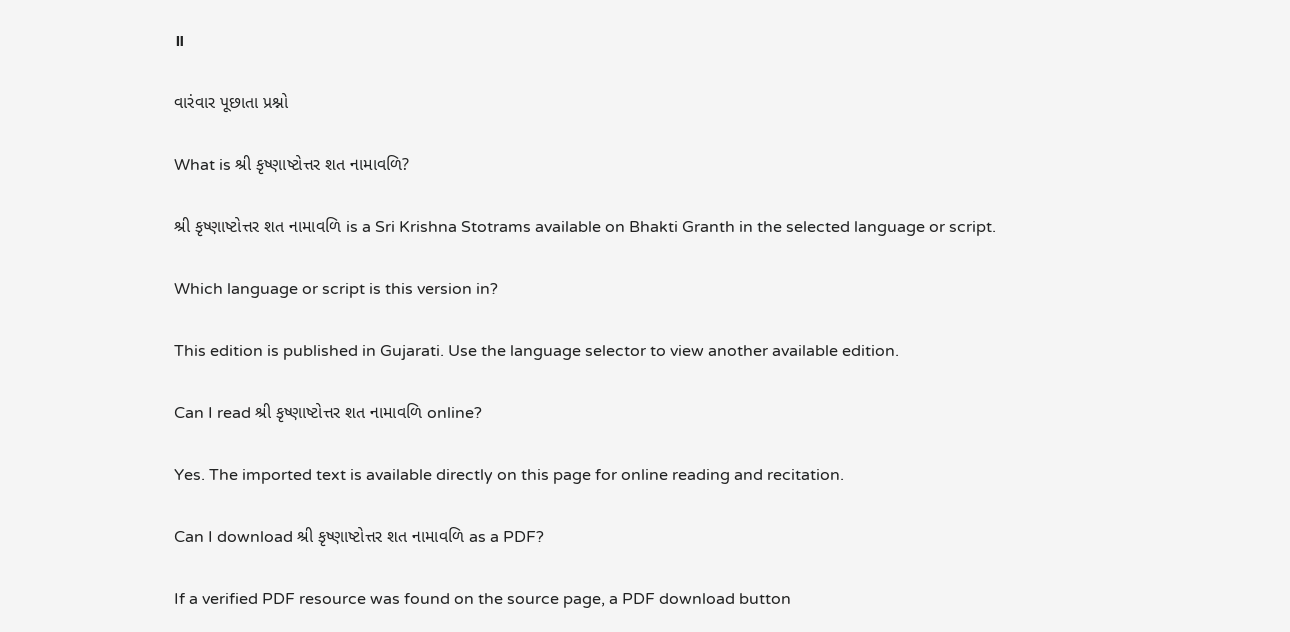॥

વારંવાર પૂછાતા પ્રશ્નો

What is શ્રી કૃષ્ણાષ્ટોત્તર શત નામાવળિ?

શ્રી કૃષ્ણાષ્ટોત્તર શત નામાવળિ is a Sri Krishna Stotrams available on Bhakti Granth in the selected language or script.

Which language or script is this version in?

This edition is published in Gujarati. Use the language selector to view another available edition.

Can I read શ્રી કૃષ્ણાષ્ટોત્તર શત નામાવળિ online?

Yes. The imported text is available directly on this page for online reading and recitation.

Can I download શ્રી કૃષ્ણાષ્ટોત્તર શત નામાવળિ as a PDF?

If a verified PDF resource was found on the source page, a PDF download button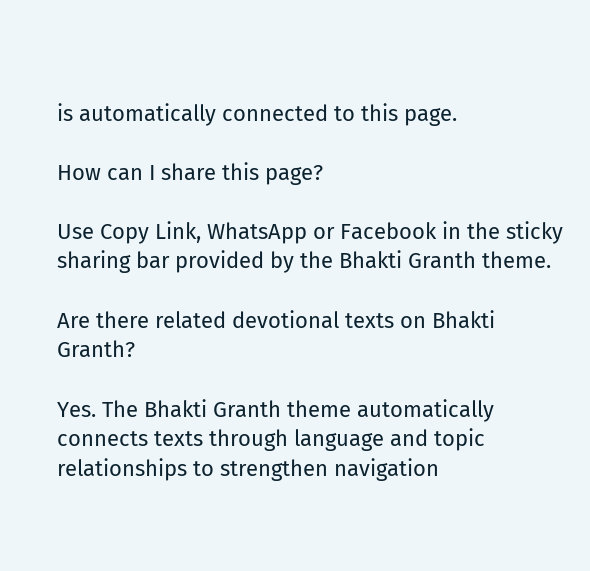is automatically connected to this page.

How can I share this page?

Use Copy Link, WhatsApp or Facebook in the sticky sharing bar provided by the Bhakti Granth theme.

Are there related devotional texts on Bhakti Granth?

Yes. The Bhakti Granth theme automatically connects texts through language and topic relationships to strengthen navigation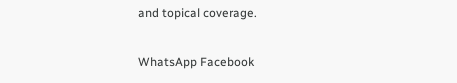and topical coverage.

WhatsApp Facebook